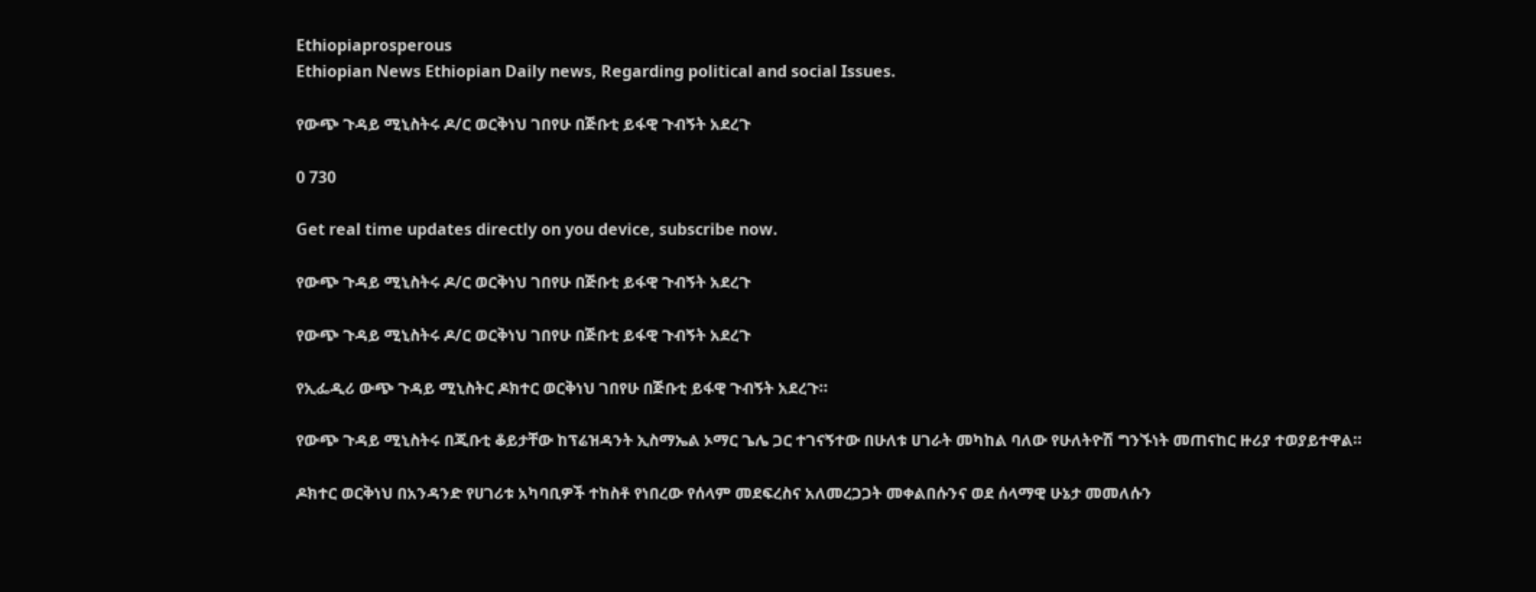Ethiopiaprosperous
Ethiopian News Ethiopian Daily news, Regarding political and social Issues.

የውጭ ጉዳይ ሚኒስትሩ ዶ/ር ወርቅነህ ገበየሁ በጅቡቲ ይፋዊ ጉብኝት አደረጉ

0 730

Get real time updates directly on you device, subscribe now.

የውጭ ጉዳይ ሚኒስትሩ ዶ/ር ወርቅነህ ገበየሁ በጅቡቲ ይፋዊ ጉብኝት አደረጉ

የውጭ ጉዳይ ሚኒስትሩ ዶ/ር ወርቅነህ ገበየሁ በጅቡቲ ይፋዊ ጉብኝት አደረጉ

የኢፌዲሪ ውጭ ጉዳይ ሚኒስትር ዶክተር ወርቅነህ ገበየሁ በጅቡቲ ይፋዊ ጉብኝት አደረጉ።

የውጭ ጉዳይ ሚኒስትሩ በጂቡቲ ቆይታቸው ከፕሬዝዳንት ኢስማኤል ኦማር ጌሌ ጋር ተገናኝተው በሁለቱ ሀገራት መካከል ባለው የሁለትዮሽ ግንኙነት መጠናከር ዙሪያ ተወያይተዋል።

ዶክተር ወርቅነህ በአንዳንድ የሀገሪቱ አካባቢዎች ተከስቶ የነበረው የሰላም መደፍረስና አለመረጋጋት መቀልበሱንና ወደ ሰላማዊ ሁኔታ መመለሱን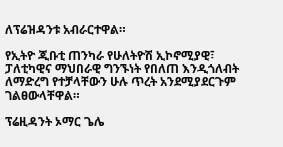ለፕሬዝዳንቱ አብራርተዋል።

የኢትዮ ጂቡቲ ጠንካራ የሁለትዮሽ ኢኮኖሚያዊ፣ ፓለቲካዊና ማህበራዊ ግንኙነት የበለጠ እንዲጎለብት ለማድረግ የተቻላቸውን ሁሉ ጥረት አንደሚያደርጉም ገልፀውላቸዋል።

ፕሬዚዳንት ኦማር ጌሌ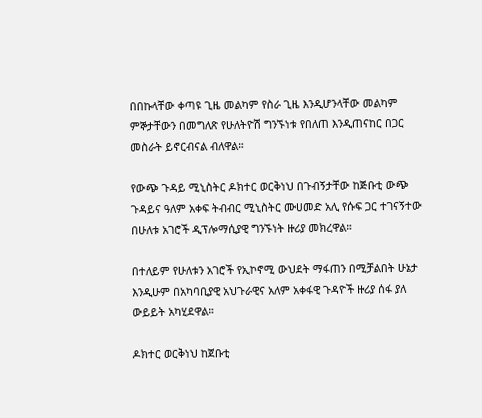በበኩላቸው ቀጣዩ ጊዜ መልካም የስራ ጊዜ እንዲሆንላቸው መልካም ምኞታቸውን በመግለጽ የሁለትዮሽ ግንኙነቱ የበለጠ እንዲጠናከር በጋር መስራት ይኖርብናል ብለዋል።

የውጭ ጉዳይ ሚኒስትር ዶክተር ወርቅነህ በጉብኝታቸው ከጅቡቲ ውጭ ጉዳይና ዓለም አቀፍ ትብብር ሚኒስትር ሙሀመድ አሊ የሱፍ ጋር ተገናኝተው በሁለቱ አገሮች ዲፕሎማሲያዊ ግንኙነት ዙሪያ መክረዋል።

በተለይም የሁለቱን አገሮች የኢኮኖሚ ውህደት ማፋጠን በሚቻልበት ሁኔታ እንዲሁም በአካባቢያዊ አህጉራዊና አለም አቀፋዊ ጉዳዮች ዙሪያ ሰፋ ያለ ውይይት አካሂደዋል።

ዶክተር ወርቅነህ ከጀቡቲ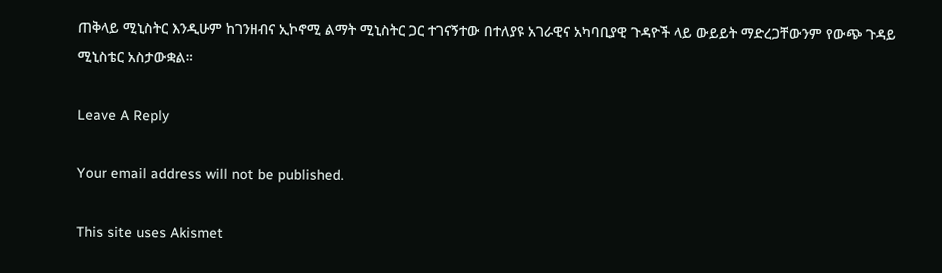ጠቅላይ ሚኒስትር እንዲሁም ከገንዘብና ኢኮኖሚ ልማት ሚኒስትር ጋር ተገናኝተው በተለያዩ አገራዊና አካባቢያዊ ጉዳዮች ላይ ውይይት ማድረጋቸውንም የውጭ ጉዳይ ሚኒስቴር አስታውቋል።

Leave A Reply

Your email address will not be published.

This site uses Akismet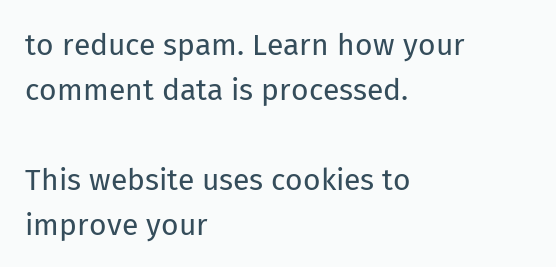to reduce spam. Learn how your comment data is processed.

This website uses cookies to improve your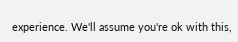experience. We'll assume you're ok with this,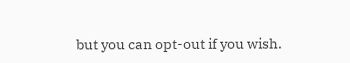but you can opt-out if you wish.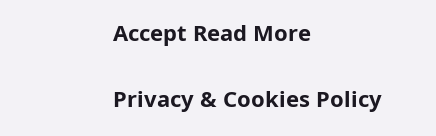Accept Read More

Privacy & Cookies Policy